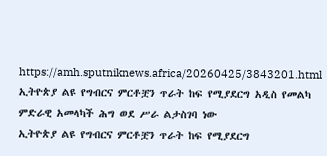https://amh.sputniknews.africa/20260425/3843201.html
ኢትዮጵያ ልዩ የግብርና ምርቶቿን ጥራት ከፍ የሚያደርግ አዲስ የመልካ ምድራዊ አመላካች ሕግ ወደ ሥራ ልታስገባ ነው
ኢትዮጵያ ልዩ የግብርና ምርቶቿን ጥራት ከፍ የሚያደርግ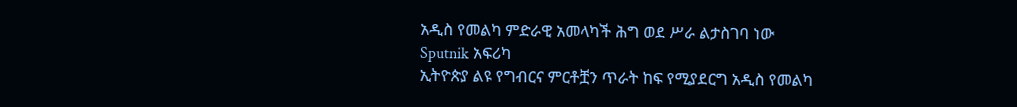አዲስ የመልካ ምድራዊ አመላካች ሕግ ወደ ሥራ ልታስገባ ነው
Sputnik አፍሪካ
ኢትዮጵያ ልዩ የግብርና ምርቶቿን ጥራት ከፍ የሚያደርግ አዲስ የመልካ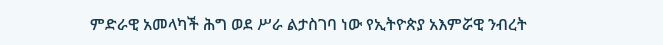ምድራዊ አመላካች ሕግ ወደ ሥራ ልታስገባ ነው የኢትዮጵያ አእምሯዊ ንብረት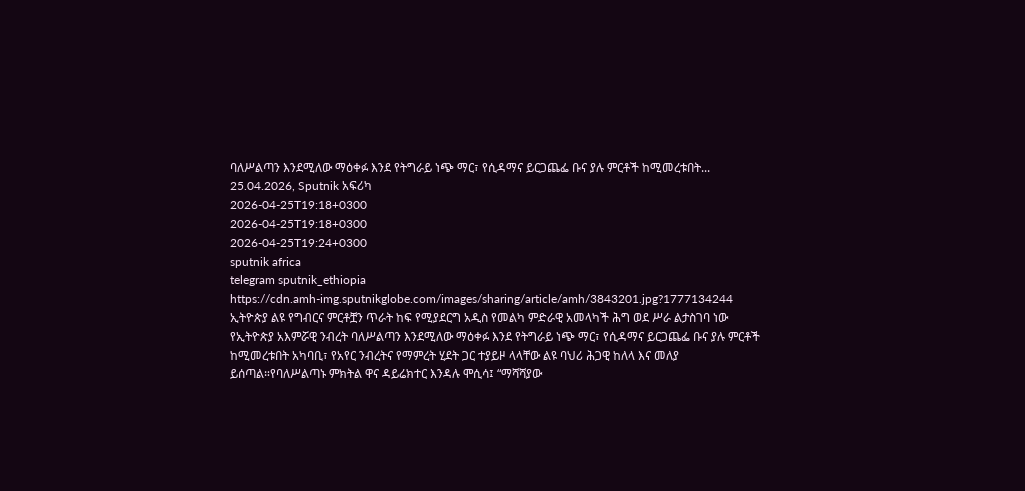ባለሥልጣን እንደሚለው ማዕቀፉ እንደ የትግራይ ነጭ ማር፣ የሲዳማና ይርጋጨፌ ቡና ያሉ ምርቶች ከሚመረቱበት... 25.04.2026, Sputnik አፍሪካ
2026-04-25T19:18+0300
2026-04-25T19:18+0300
2026-04-25T19:24+0300
sputnik africa
telegram sputnik_ethiopia
https://cdn.amh-img.sputnikglobe.com/images/sharing/article/amh/3843201.jpg?1777134244
ኢትዮጵያ ልዩ የግብርና ምርቶቿን ጥራት ከፍ የሚያደርግ አዲስ የመልካ ምድራዊ አመላካች ሕግ ወደ ሥራ ልታስገባ ነው የኢትዮጵያ አእምሯዊ ንብረት ባለሥልጣን እንደሚለው ማዕቀፉ እንደ የትግራይ ነጭ ማር፣ የሲዳማና ይርጋጨፌ ቡና ያሉ ምርቶች ከሚመረቱበት አካባቢ፣ የአየር ንብረትና የማምረት ሂደት ጋር ተያይዞ ላላቸው ልዩ ባህሪ ሕጋዊ ከለላ እና መለያ ይሰጣል።የባለሥልጣኑ ምክትል ዋና ዳይሬክተር እንዳሉ ሞሲሳ፤ “ማሻሻያው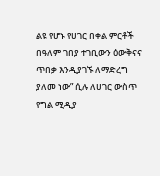ልዩ የሆኑ የሀገር በቀል ምርቶች በዓለም ገበያ ተገቢውን ዕውቅናና ጥበቃ እንዲያገኙ ለማድረግ ያለመ ነው” ሲሉ ለሀገር ውስጥ የግል ሚዲያ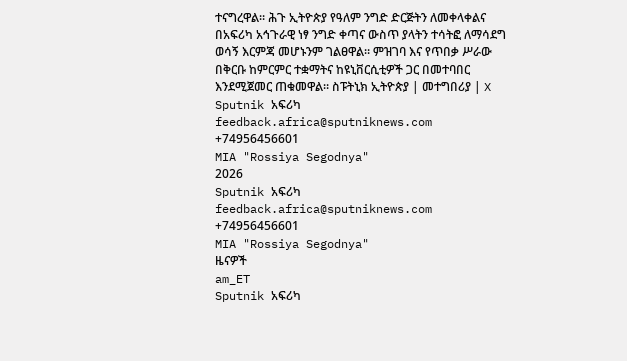ተናግረዋል። ሕጉ ኢትዮጵያ የዓለም ንግድ ድርጅትን ለመቀላቀልና በአፍሪካ አኅጉራዊ ነፃ ንግድ ቀጣና ውስጥ ያላትን ተሳትፎ ለማሳደግ ወሳኝ እርምጃ መሆኑንም ገልፀዋል። ምዝገባ እና የጥበቃ ሥራው በቅርቡ ከምርምር ተቋማትና ከዩኒቨርሲቲዎች ጋር በመተባበር እንደሚጀመር ጠቁመዋል። ስፑትኒክ ኢትዮጵያ | መተግበሪያ | X
Sputnik አፍሪካ
feedback.africa@sputniknews.com
+74956456601
MIA "Rossiya Segodnya"
2026
Sputnik አፍሪካ
feedback.africa@sputniknews.com
+74956456601
MIA "Rossiya Segodnya"
ዜናዎች
am_ET
Sputnik አፍሪካ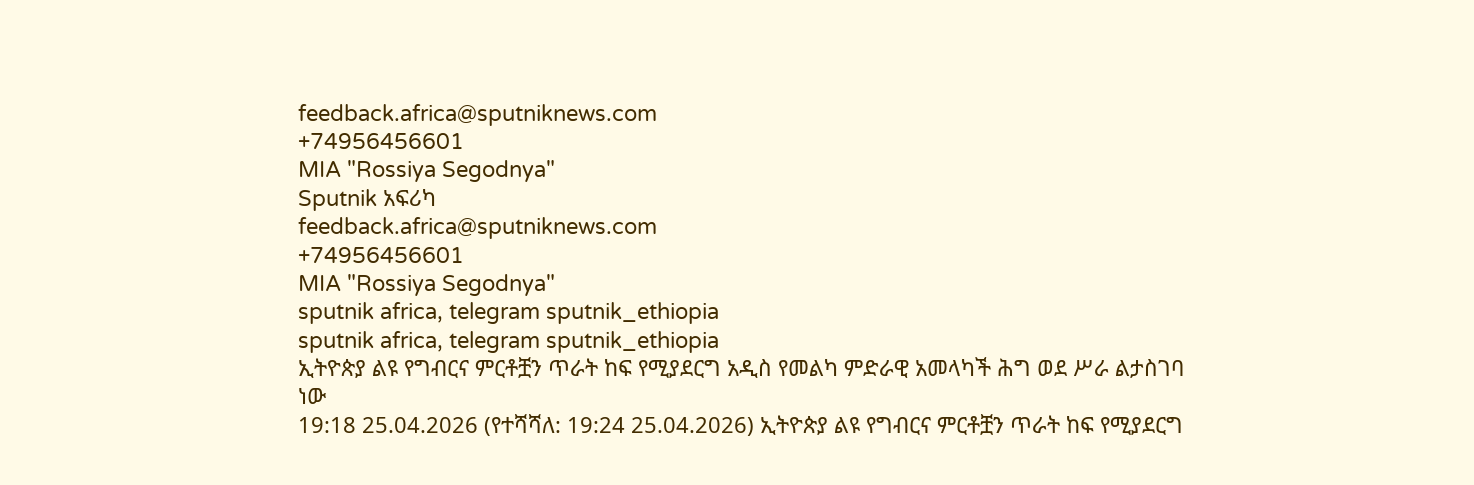feedback.africa@sputniknews.com
+74956456601
MIA "Rossiya Segodnya"
Sputnik አፍሪካ
feedback.africa@sputniknews.com
+74956456601
MIA "Rossiya Segodnya"
sputnik africa, telegram sputnik_ethiopia
sputnik africa, telegram sputnik_ethiopia
ኢትዮጵያ ልዩ የግብርና ምርቶቿን ጥራት ከፍ የሚያደርግ አዲስ የመልካ ምድራዊ አመላካች ሕግ ወደ ሥራ ልታስገባ ነው
19:18 25.04.2026 (የተሻሻለ: 19:24 25.04.2026) ኢትዮጵያ ልዩ የግብርና ምርቶቿን ጥራት ከፍ የሚያደርግ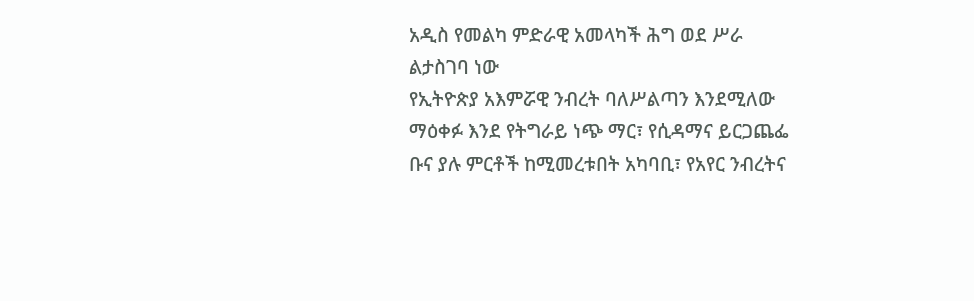አዲስ የመልካ ምድራዊ አመላካች ሕግ ወደ ሥራ ልታስገባ ነው
የኢትዮጵያ አእምሯዊ ንብረት ባለሥልጣን እንደሚለው ማዕቀፉ እንደ የትግራይ ነጭ ማር፣ የሲዳማና ይርጋጨፌ ቡና ያሉ ምርቶች ከሚመረቱበት አካባቢ፣ የአየር ንብረትና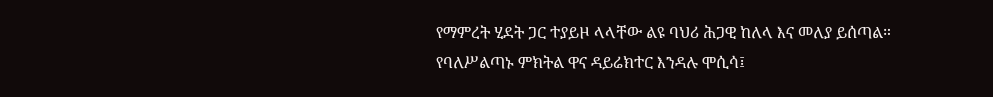የማምረት ሂደት ጋር ተያይዞ ላላቸው ልዩ ባህሪ ሕጋዊ ከለላ እና መለያ ይሰጣል።
የባለሥልጣኑ ምክትል ዋና ዳይሬክተር እንዳሉ ሞሲሳ፤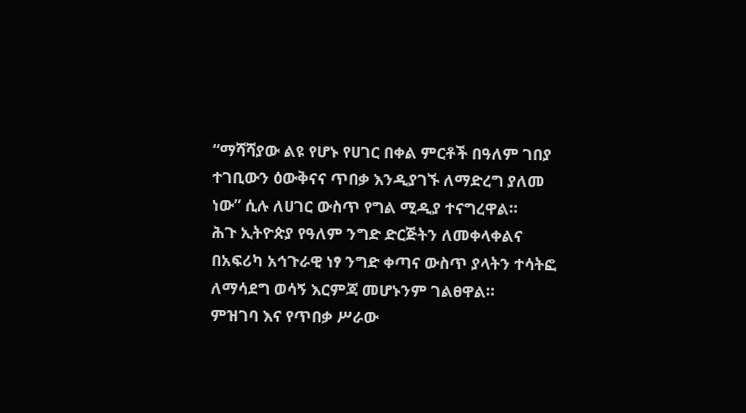“ማሻሻያው ልዩ የሆኑ የሀገር በቀል ምርቶች በዓለም ገበያ ተገቢውን ዕውቅናና ጥበቃ እንዲያገኙ ለማድረግ ያለመ ነው” ሲሉ ለሀገር ውስጥ የግል ሚዲያ ተናግረዋል።
ሕጉ ኢትዮጵያ የዓለም ንግድ ድርጅትን ለመቀላቀልና በአፍሪካ አኅጉራዊ ነፃ ንግድ ቀጣና ውስጥ ያላትን ተሳትፎ ለማሳደግ ወሳኝ እርምጃ መሆኑንም ገልፀዋል።
ምዝገባ እና የጥበቃ ሥራው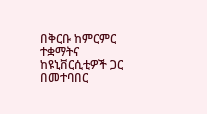በቅርቡ ከምርምር ተቋማትና ከዩኒቨርሲቲዎች ጋር በመተባበር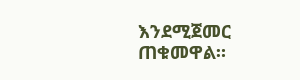እንደሚጀመር ጠቁመዋል።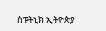ስፑትኒክ ኢትዮጵያ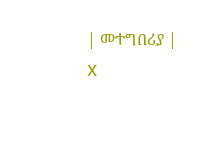| መተግበሪያ | X